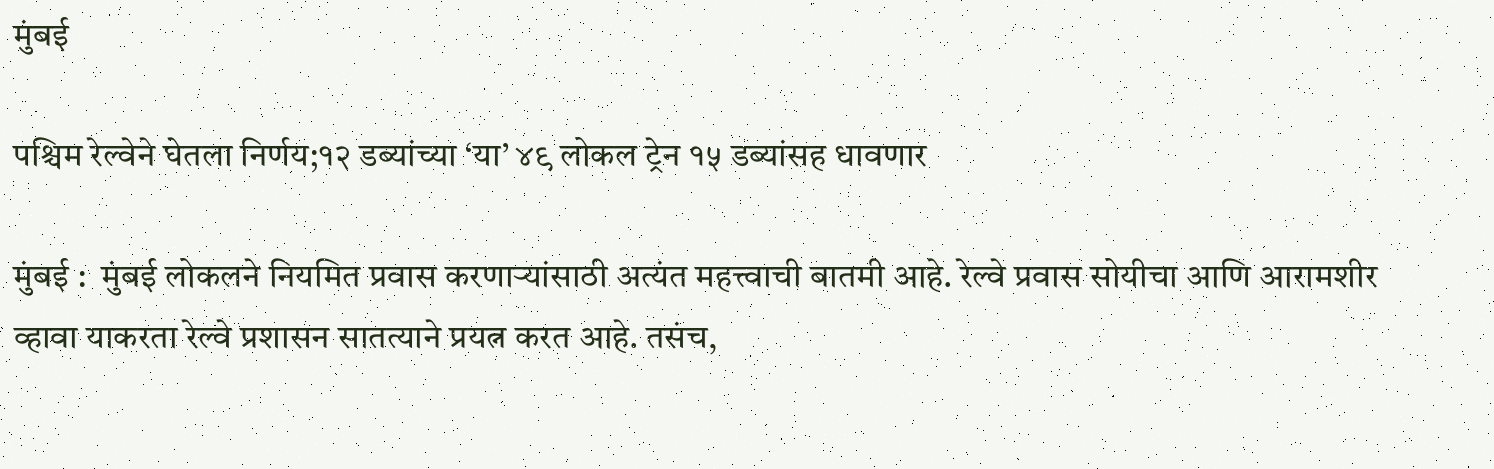मुंबई

पश्चिम रेल्वेने घेतला निर्णय;१२ डब्यांच्या ‘या’ ४९ लोकल ट्रेन १५ डब्यांसह धावणार

मुंबई :  मुंबई लोकलने नियमित प्रवास करणाऱ्यांसाठी अत्यंत महत्त्वाची बातमी आहे. रेल्वे प्रवास सोयीचा आणि आरामशीर व्हावा याकरता रेल्वे प्रशासन सातत्याने प्रयत्न करत आहे. तसंच,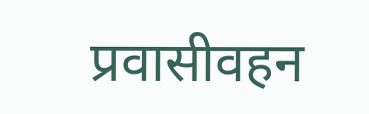प्रवासीवहन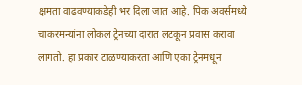क्षमता वाढवण्याकडेही भर दिला जात आहे. पिक अवर्समध्ये चाकरमन्यांना लोकल ट्रेनच्या दारात लटकून प्रवास करावा लागतो. हा प्रकार टाळण्याकरता आणि एका ट्रेनमधून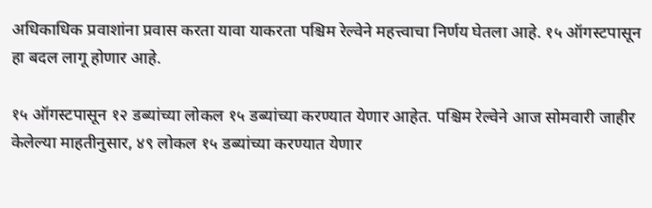अधिकाधिक प्रवाशांना प्रवास करता यावा याकरता पश्चिम रेल्वेने महत्त्वाचा निर्णय घेतला आहे. १५ ऑगस्टपासून हा बदल लागू होणार आहे.

१५ ऑगस्टपासून १२ डब्यांच्या लोकल १५ डब्यांच्या करण्यात येणार आहेत. पश्चिम रेल्वेने आज सोमवारी जाहीर केलेल्या माहतीनुसार, ४९ लोकल १५ डब्यांच्या करण्यात येणार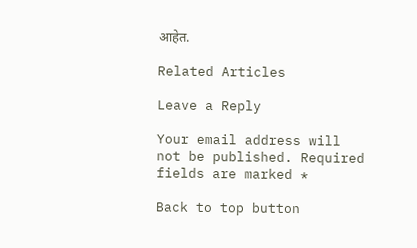आहेत.

Related Articles

Leave a Reply

Your email address will not be published. Required fields are marked *

Back to top button